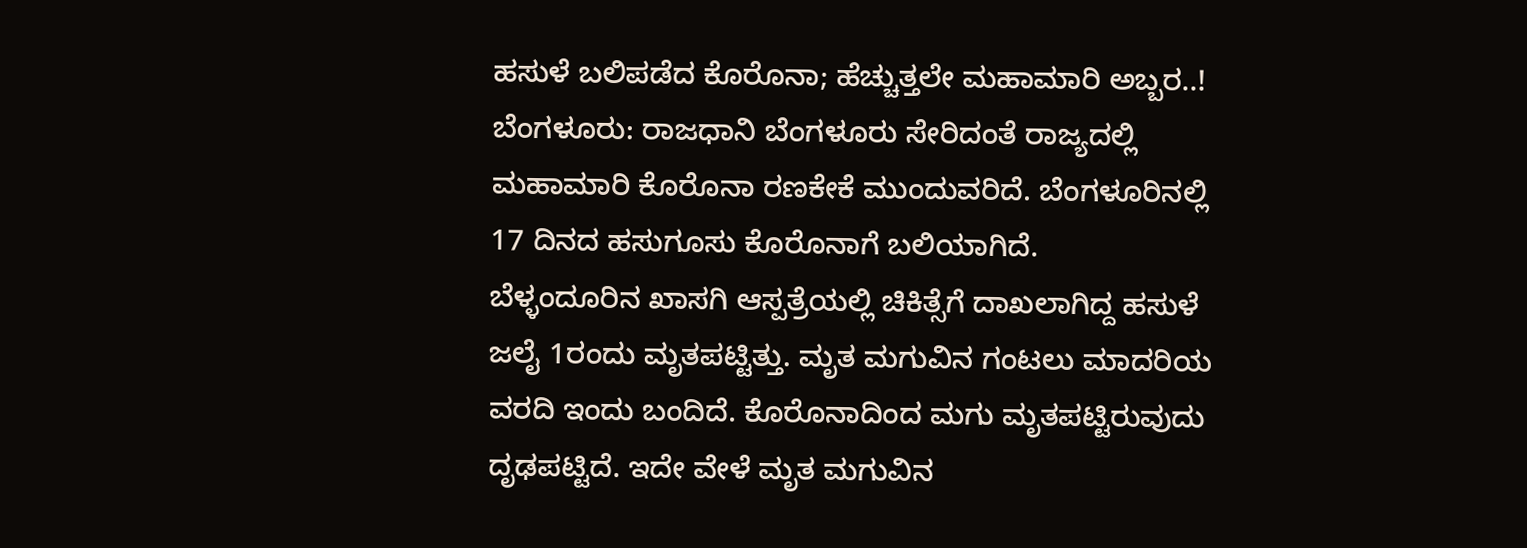ಹಸುಳೆ ಬಲಿಪಡೆದ ಕೊರೊನಾ; ಹೆಚ್ಚುತ್ತಲೇ ಮಹಾಮಾರಿ ಅಬ್ಬರ..!
ಬೆಂಗಳೂರು: ರಾಜಧಾನಿ ಬೆಂಗಳೂರು ಸೇರಿದಂತೆ ರಾಜ್ಯದಲ್ಲಿ ಮಹಾಮಾರಿ ಕೊರೊನಾ ರಣಕೇಕೆ ಮುಂದುವರಿದೆ. ಬೆಂಗಳೂರಿನಲ್ಲಿ 17 ದಿನದ ಹಸುಗೂಸು ಕೊರೊನಾಗೆ ಬಲಿಯಾಗಿದೆ.
ಬೆಳ್ಳಂದೂರಿನ ಖಾಸಗಿ ಆಸ್ಪತ್ರೆಯಲ್ಲಿ ಚಿಕಿತ್ಸೆಗೆ ದಾಖಲಾಗಿದ್ದ ಹಸುಳೆ ಜಲೈ 1ರಂದು ಮೃತಪಟ್ಟಿತ್ತು. ಮೃತ ಮಗುವಿನ ಗಂಟಲು ಮಾದರಿಯ ವರದಿ ಇಂದು ಬಂದಿದೆ. ಕೊರೊನಾದಿಂದ ಮಗು ಮೃತಪಟ್ಟಿರುವುದು ದೃಢಪಟ್ಟಿದೆ. ಇದೇ ವೇಳೆ ಮೃತ ಮಗುವಿನ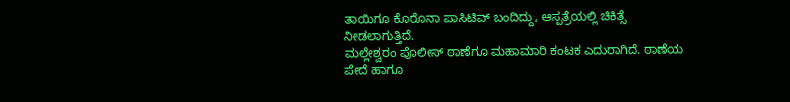ತಾಯಿಗೂ ಕೊರೊನಾ ಪಾಸಿಟಿವ್ ಬಂದಿದ್ದು, ಆಸ್ಪತ್ರೆಯಲ್ಲಿ ಚಿಕಿತ್ಸೆ ನೀಡಲಾಗುತ್ತಿದೆ.
ಮಲ್ಲೇಶ್ವರಂ ಪೊಲೀಸ್ ಠಾಣೆಗೂ ಮಹಾಮಾರಿ ಕಂಟಕ ಎದುರಾಗಿದೆ. ಠಾಣೆಯ ಪೇದೆ ಹಾಗೂ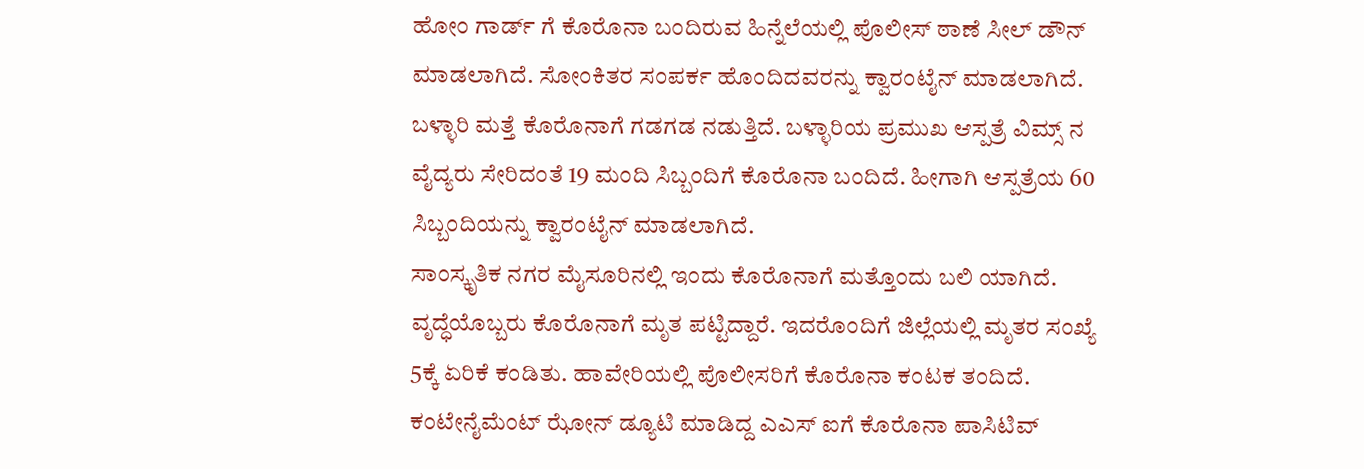ಹೋಂ ಗಾರ್ಡ್ ಗೆ ಕೊರೊನಾ ಬಂದಿರುವ ಹಿನ್ನೆಲೆಯಲ್ಲಿ ಪೊಲೀಸ್ ಠಾಣೆ ಸೀಲ್ ಡೌನ್ ಮಾಡಲಾಗಿದೆ. ಸೋಂಕಿತರ ಸಂಪರ್ಕ ಹೊಂದಿದವರನ್ನು ಕ್ವಾರಂಟೈನ್ ಮಾಡಲಾಗಿದೆ. ಬಳ್ಳಾರಿ ಮತ್ತೆ ಕೊರೊನಾಗೆ ಗಡಗಡ ನಡುತ್ತಿದೆ. ಬಳ್ಳಾರಿಯ ಪ್ರಮುಖ ಆಸ್ಪತ್ರೆ ವಿಮ್ಸ್ ನ ವೈದ್ಯರು ಸೇರಿದಂತೆ 19 ಮಂದಿ ಸಿಬ್ಬಂದಿಗೆ ಕೊರೊನಾ ಬಂದಿದೆ. ಹೀಗಾಗಿ ಆಸ್ಪತ್ರೆಯ 60 ಸಿಬ್ಬಂದಿಯನ್ನು ಕ್ವಾರಂಟೈನ್ ಮಾಡಲಾಗಿದೆ.
ಸಾಂಸ್ಕೃತಿಕ ನಗರ ಮೈಸೂರಿನಲ್ಲಿ ಇಂದು ಕೊರೊನಾಗೆ ಮತ್ತೊಂದು ಬಲಿ ಯಾಗಿದೆ. ವೃದ್ಧೆಯೊಬ್ಬರು ಕೊರೊನಾಗೆ ಮೃತ ಪಟ್ಟಿದ್ದಾರೆ. ಇದರೊಂದಿಗೆ ಜಿಲ್ಲೆಯಲ್ಲಿ ಮೃತರ ಸಂಖ್ಯೆ 5ಕ್ಕೆ ಏರಿಕೆ ಕಂಡಿತು. ಹಾವೇರಿಯಲ್ಲಿ ಪೊಲೀಸರಿಗೆ ಕೊರೊನಾ ಕಂಟಕ ತಂದಿದೆ. ಕಂಟೇನೈಮೆಂಟ್ ಝೋನ್ ಡ್ಯೂಟಿ ಮಾಡಿದ್ದ ಎಎಸ್ ಐಗೆ ಕೊರೊನಾ ಪಾಸಿಟಿವ್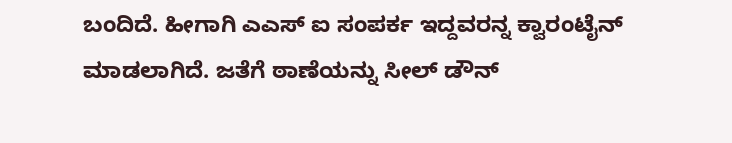ಬಂದಿದೆ. ಹೀಗಾಗಿ ಎಎಸ್ ಐ ಸಂಪರ್ಕ ಇದ್ದವರನ್ನ ಕ್ವಾರಂಟೈನ್ ಮಾಡಲಾಗಿದೆ. ಜತೆಗೆ ಠಾಣೆಯನ್ನು ಸೀಲ್ ಡೌನ್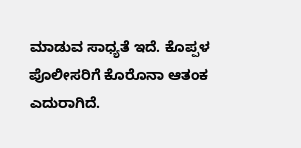ಮಾಡುವ ಸಾಧ್ಯತೆ ಇದೆ. ಕೊಪ್ಪಳ ಪೊಲೀಸರಿಗೆ ಕೊರೊನಾ ಆತಂಕ ಎದುರಾಗಿದೆ.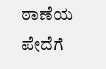ಠಾಣೆಯ ಪೇದೆಗೆ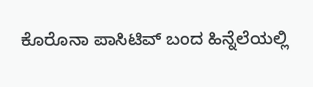ಕೊರೊನಾ ಪಾಸಿಟಿವ್ ಬಂದ ಹಿನ್ನೆಲೆಯಲ್ಲಿ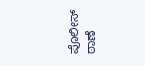ಪೊಲೀಸ್ ಠಾಣೆ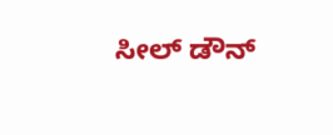ಸೀಲ್ ಡೌನ್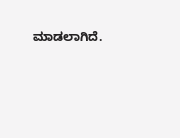ಮಾಡಲಾಗಿದೆ.